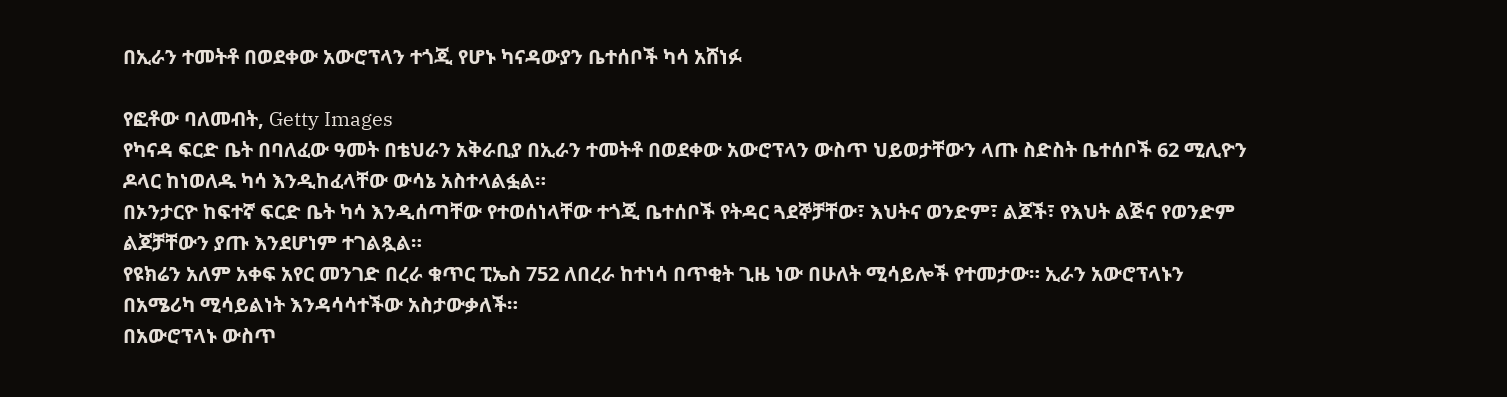በኢራን ተመትቶ በወደቀው አውሮፕላን ተጎጂ የሆኑ ካናዳውያን ቤተሰቦች ካሳ አሸነፉ

የፎቶው ባለመብት, Getty Images
የካናዳ ፍርድ ቤት በባለፈው ዓመት በቴህራን አቅራቢያ በኢራን ተመትቶ በወደቀው አውሮፕላን ውስጥ ህይወታቸውን ላጡ ስድስት ቤተሰቦች 62 ሚሊዮን ዶላር ከነወለዱ ካሳ እንዲከፈላቸው ውሳኔ አስተላልፏል።
በኦንታርዮ ከፍተኛ ፍርድ ቤት ካሳ እንዲሰጣቸው የተወሰነላቸው ተጎጂ ቤተሰቦች የትዳር ጓደኞቻቸው፣ እህትና ወንድም፣ ልጆች፣ የእህት ልጅና የወንድም ልጆቻቸውን ያጡ እንደሆነም ተገልጿል።
የዩክሬን አለም አቀፍ አየር መንገድ በረራ ቁጥር ፒኤስ 752 ለበረራ ከተነሳ በጥቂት ጊዜ ነው በሁለት ሚሳይሎች የተመታው። ኢራን አውሮፕላኑን በአሜሪካ ሚሳይልነት እንዳሳሳተችው አስታውቃለች።
በአውሮፕላኑ ውስጥ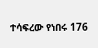ተሳፍረው የነበሩ 176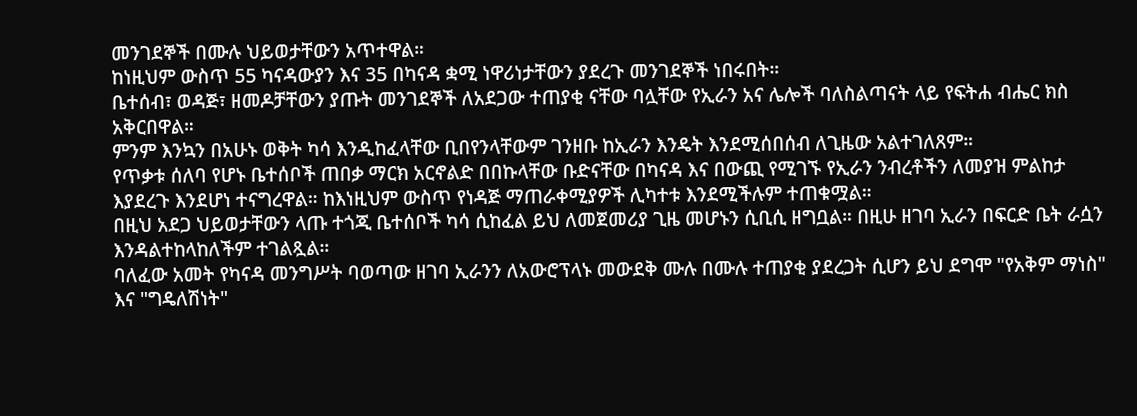መንገደኞች በሙሉ ህይወታቸውን አጥተዋል።
ከነዚህም ውስጥ 55 ካናዳውያን እና 35 በካናዳ ቋሚ ነዋሪነታቸውን ያደረጉ መንገደኞች ነበሩበት።
ቤተሰብ፣ ወዳጅ፣ ዘመዶቻቸውን ያጡት መንገደኞች ለአደጋው ተጠያቂ ናቸው ባሏቸው የኢራን አና ሌሎች ባለስልጣናት ላይ የፍትሐ ብሔር ክስ አቅርበዋል።
ምንም እንኳን በአሁኑ ወቅት ካሳ እንዲከፈላቸው ቢበየንላቸውም ገንዘቡ ከኢራን እንዴት እንደሚሰበሰብ ለጊዜው አልተገለጸም።
የጥቃቱ ሰለባ የሆኑ ቤተሰቦች ጠበቃ ማርክ አርኖልድ በበኩላቸው ቡድናቸው በካናዳ እና በውጪ የሚገኙ የኢራን ንብረቶችን ለመያዝ ምልከታ እያደረጉ እንደሆነ ተናግረዋል። ከእነዚህም ውስጥ የነዳጅ ማጠራቀሚያዎች ሊካተቱ እንደሚችሉም ተጠቁሟል።
በዚህ አደጋ ህይወታቸውን ላጡ ተጎጂ ቤተሰቦች ካሳ ሲከፈል ይህ ለመጀመሪያ ጊዜ መሆኑን ሲቢሲ ዘግቧል። በዚሁ ዘገባ ኢራን በፍርድ ቤት ራሷን እንዳልተከላከለችም ተገልጿል።
ባለፈው አመት የካናዳ መንግሥት ባወጣው ዘገባ ኢራንን ለአውሮፕላኑ መውደቅ ሙሉ በሙሉ ተጠያቂ ያደረጋት ሲሆን ይህ ደግሞ "የአቅም ማነስ" እና "ግዴለሽነት"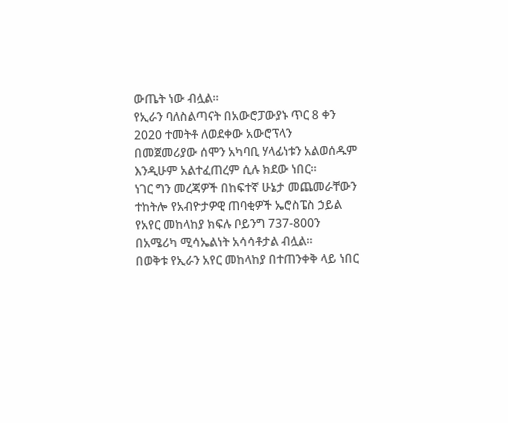ውጤት ነው ብሏል።
የኢራን ባለስልጣናት በአውሮፓውያኑ ጥር 8 ቀን 2020 ተመትቶ ለወደቀው አውሮፕላን በመጀመሪያው ሰሞን አካባቢ ሃላፊነቱን አልወሰዱም እንዲሁም አልተፈጠረም ሲሉ ክደው ነበር።
ነገር ግን መረጃዎች በከፍተኛ ሁኔታ መጨመራቸውን ተከትሎ የአብዮታዎዊ ጠባቂዎች ኤሮስፔስ ኃይል የአየር መከላከያ ክፍሉ ቦይንግ 737-800ን በአሜሪካ ሚሳኤልነት አሳሳቶታል ብሏል።
በወቅቱ የኢራን አየር መከላከያ በተጠንቀቅ ላይ ነበር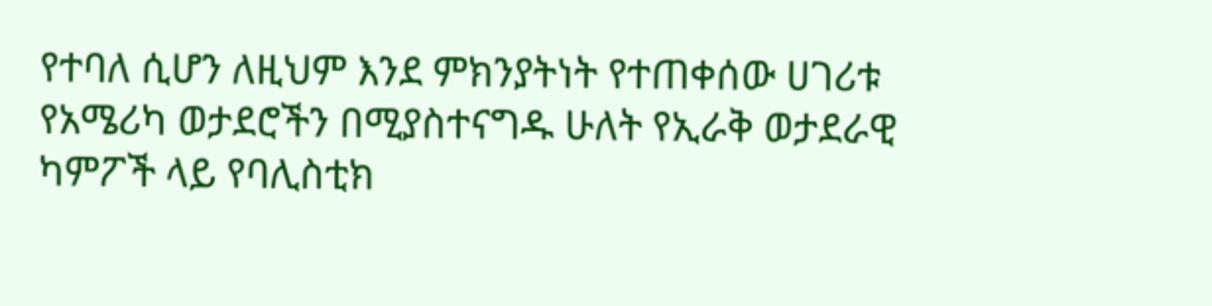የተባለ ሲሆን ለዚህም እንደ ምክንያትነት የተጠቀሰው ሀገሪቱ የአሜሪካ ወታደሮችን በሚያስተናግዱ ሁለት የኢራቅ ወታደራዊ ካምፖች ላይ የባሊስቲክ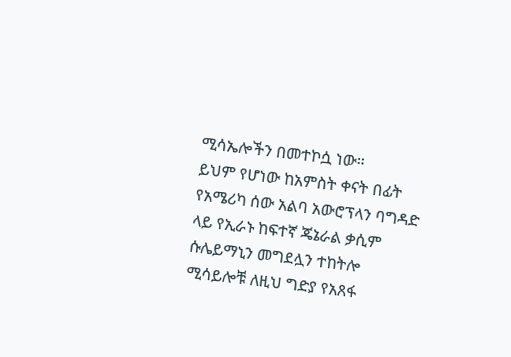ሚሳኤሎችን በመተኮሷ ነው።
ይህም የሆነው ከአምስት ቀናት በፊት የአሜሪካ ሰው አልባ አውሮፕላን ባግዳድ ላይ የኢራኑ ከፍተኛ ጄኔራል ቃሲም ሱሌይማኒን መግደሏን ተከትሎ ሚሳይሎቹ ለዚህ ግድያ የአጸፋ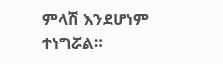ምላሽ እንደሆነም ተነግሯል።